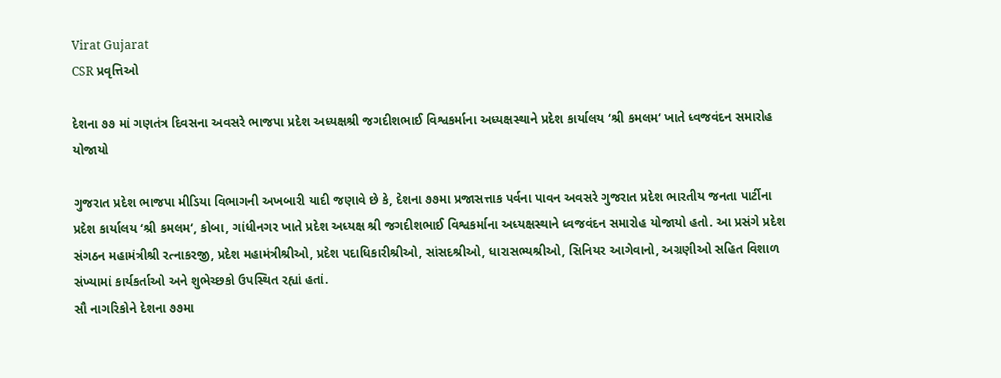Virat Gujarat
CSR પ્રવૃત્તિઓ

દેશના ૭૭ માં ગણતંત્ર દિવસના અવસરે ભાજપા પ્રદેશ અધ્યક્ષશ્રી જગદીશભાઈ વિશ્વકર્માના અધ્યક્ષસ્થાને પ્રદેશ કાર્યાલય ‘શ્રી કમલમ‘ ખાતે ધ્વજવંદન સમારોહ યોજાયો

ગુજરાત પ્રદેશ ભાજપા મીડિયા વિભાગની અખબારી યાદી જણાવે છે કે, દેશના ૭૭મા પ્રજાસત્તાક પર્વના પાવન અવસરે ગુજરાત પ્રદેશ ભારતીય જનતા પાર્ટીના પ્રદેશ કાર્યાલય ‘શ્રી કમલમ‘, કોબા, ગાંધીનગર ખાતે પ્રદેશ અધ્યક્ષ શ્રી જગદીશભાઈ વિશ્વકર્માના અધ્યક્ષસ્થાને ધ્વજવંદન સમારોહ યોજાયો હતો. આ પ્રસંગે પ્રદેશ સંગઠન મહામંત્રીશ્રી રત્નાકરજી, પ્રદેશ મહામંત્રીશ્રીઓ, પ્રદેશ પદાધિકારીશ્રીઓ, સાંસદશ્રીઓ, ધારાસભ્યશ્રીઓ, સિનિયર આગેવાનો, અગ્રણીઓ સહિત વિશાળ સંખ્યામાં કાર્યકર્તાઓ અને શુભેચ્છકો ઉપસ્થિત રહ્યાં હતાં.
સૌ નાગરિકોને દેશના ૭૭મા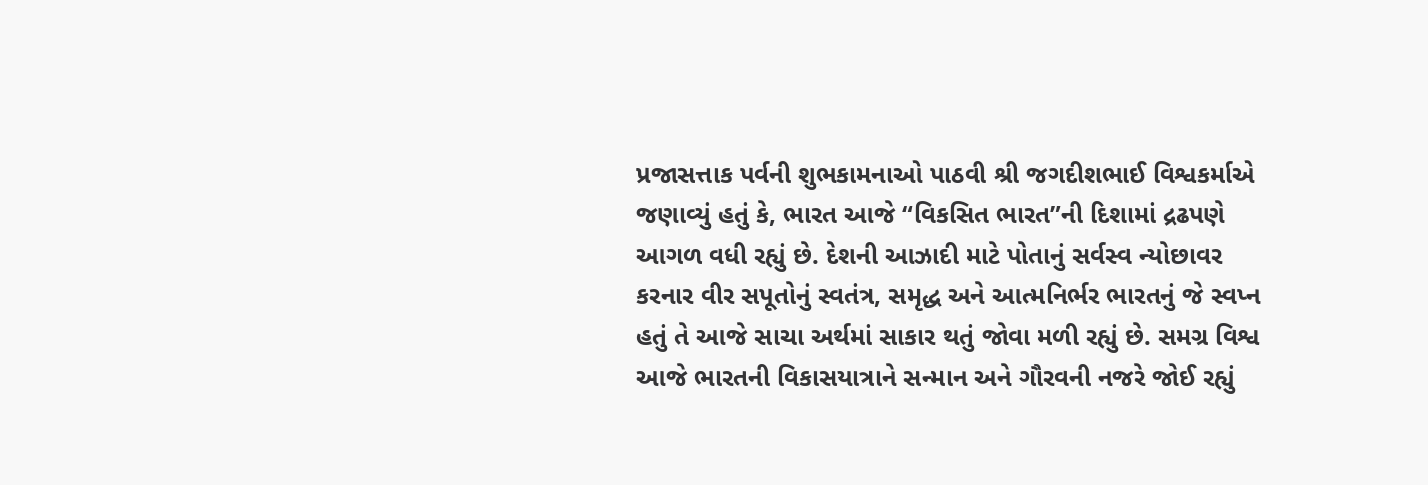પ્રજાસત્તાક પર્વની શુભકામનાઓ પાઠવી શ્રી જગદીશભાઈ વિશ્વકર્માએ જણાવ્યું હતું કે, ભારત આજે “વિકસિત ભારત”ની દિશામાં દ્રઢપણે આગળ વધી રહ્યું છે. દેશની આઝાદી માટે પોતાનું સર્વસ્વ ન્યોછાવર કરનાર વીર સપૂતોનું સ્વતંત્ર, સમૃદ્ધ અને આત્મનિર્ભર ભારતનું જે સ્વપ્ન હતું તે આજે સાચા અર્થમાં સાકાર થતું જોવા મળી રહ્યું છે. સમગ્ર વિશ્વ આજે ભારતની વિકાસયાત્રાને સન્માન અને ગૌરવની નજરે જોઈ રહ્યું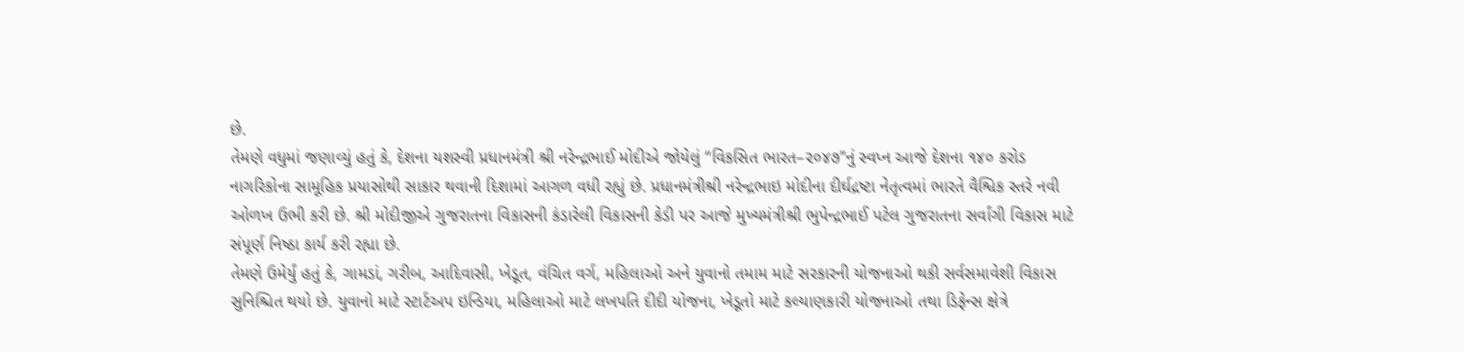છે.
તેમણે વધુમાં જણાવ્યું હતું કે, દેશના યશસ્વી પ્રધાનમંત્રી શ્રી નરેન્દ્રભાઈ મોદીએ જોયેલું “વિકસિત ભારત–૨૦૪૭”નું સ્વપ્ન આજે દેશના ૧૪૦ કરોડ નાગરિકોના સામૂહિક પ્રયાસોથી સાકાર થવાની દિશામાં આગળ વધી રહ્યું છે. પ્રધાનમંત્રીશ્રી નરેન્દ્રભાઇ મોદીના દીર્ઘદ્રષ્ટા નેતૃત્વમાં ભારતે વૈશ્વિક સ્તરે નવી ઓળખ ઉભી કરી છે. શ્રી મોદીજીએ ગુજરાતના વિકાસની કંડારેલી વિકાસની કેડી પર આજે મુખ્યમંત્રીશ્રી ભુપેન્દ્રભાઈ પટેલ ગુજરાતના સર્વાંગી વિકાસ માટે સંપૂર્ણ નિષ્ઠા કાર્ય કરી રહ્યા છે.
તેમણે ઉમેર્યું હતું કે, ગામડાં, ગરીબ, આદિવાસી, ખેડૂત, વંચિત વર્ગ, મહિલાઓ અને યુવાનો તમામ માટે સરકારની યોજનાઓ થકી સર્વસમાવેશી વિકાસ સુનિશ્ચિત થયો છે. યુવાનો માટે સ્ટાર્ટઅપ ઇન્ડિયા, મહિલાઓ માટે લખપતિ દીદી યોજના, ખેડૂતો માટે કલ્યાણકારી યોજનાઓ તથા ડિફેન્સ ક્ષેત્રે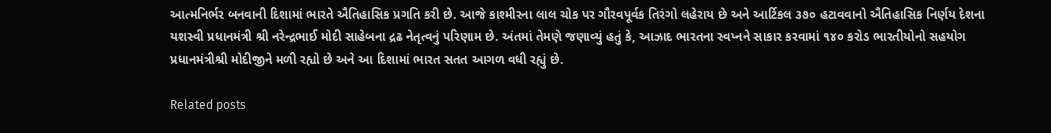આત્મનિર્ભર બનવાની દિશામાં ભારતે ઐતિહાસિક પ્રગતિ કરી છે. આજે કાશ્મીરના લાલ ચોક પર ગૌરવપૂર્વક તિરંગો લહેરાય છે અને આર્ટિકલ ૩૭૦ હટાવવાનો ઐતિહાસિક નિર્ણય દેશના યશસ્વી પ્રધાનમંત્રી શ્રી નરેન્દ્રભાઈ મોદી સાહેબના દ્રઢ નેતૃત્વનું પરિણામ છે. અંતમાં તેમણે જણાવ્યું હતું કે, આઝાદ ભારતના સ્વપ્નને સાકાર કરવામાં ૧૪૦ કરોડ ભારતીયોનો સહયોગ પ્રધાનમંત્રીશ્રી મોદીજીને મળી રહ્યો છે અને આ દિશામાં ભારત સતત આગળ વધી રહ્યું છે.

Related posts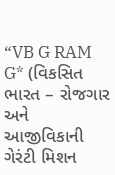“VB G RAM G* (વિકસિત ભારત – રોજગાર અને આજીવિકાની ગેરંટી મિશન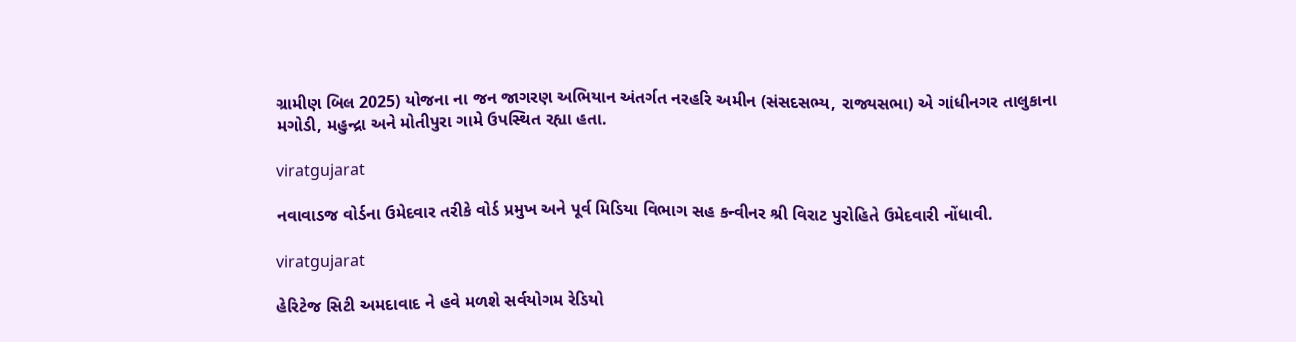ગ્રામીણ બિલ 2025) યોજના ના જન જાગરણ અભિયાન અંતર્ગત નરહરિ અમીન (સંસદસભ્ય, રાજ્યસભા) એ ગાંધીનગર તાલુકાના મગોડી, મહુન્દ્રા અને મોતીપુરા ગામે ઉપસ્થિત રહ્યા હતા.

viratgujarat

નવાવાડજ વોર્ડના ઉમેદવાર તરીકે વોર્ડ પ્રમુખ અને પૂર્વ મિડિયા વિભાગ સહ કન્વીનર શ્રી વિરાટ પુરોહિતે ઉમેદવારી નોંધાવી.

viratgujarat

હેરિટેજ સિટી અમદાવાદ ને હવે મળશે સર્વયોગમ રેડિયો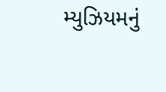મ્યુઝિયમનું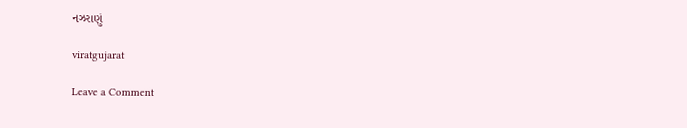નઝરાણું

viratgujarat

Leave a Comment